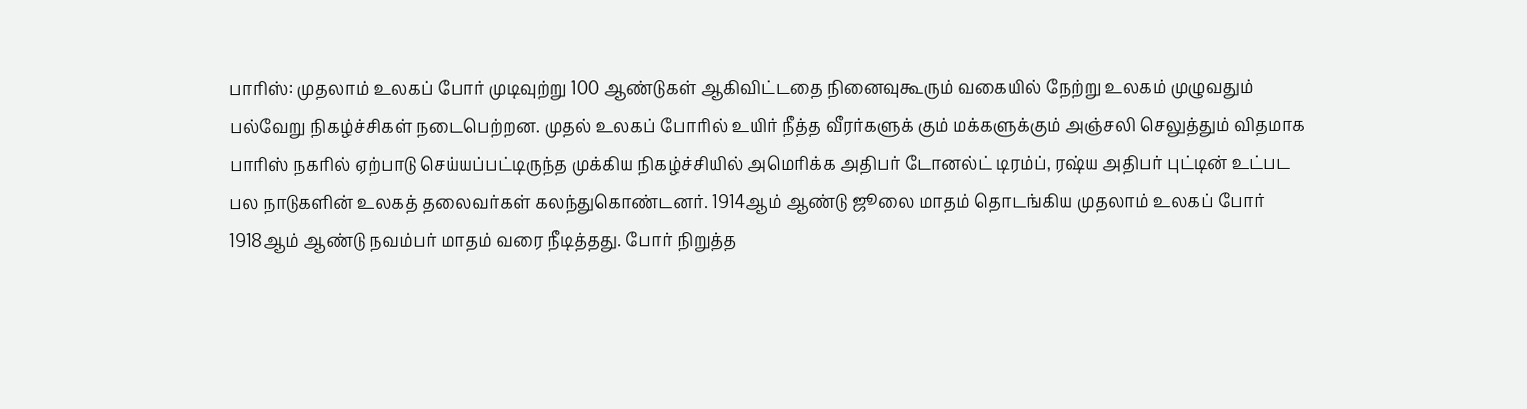பாரிஸ்: முதலாம் உலகப் போர் முடிவுற்று 100 ஆண்டுகள் ஆகிவிட்டதை நினைவுகூரும் வகையில் நேற்று உலகம் முழுவதும் பல்வேறு நிகழ்ச்சிகள் நடைபெற்றன. முதல் உலகப் போரில் உயிர் நீத்த வீரர்களுக் கும் மக்களுக்கும் அஞ்சலி செலுத்தும் விதமாக பாரிஸ் நகரில் ஏற்பாடு செய்யப்பட்டிருந்த முக்கிய நிகழ்ச்சியில் அமெரிக்க அதிபர் டோனல்ட் டிரம்ப், ரஷ்ய அதிபர் புட்டின் உட்பட பல நாடுகளின் உலகத் தலைவர்கள் கலந்துகொண்டனர். 1914ஆம் ஆண்டு ஜூலை மாதம் தொடங்கிய முதலாம் உலகப் போர் 1918ஆம் ஆண்டு நவம்பர் மாதம் வரை நீடித்தது. போர் நிறுத்த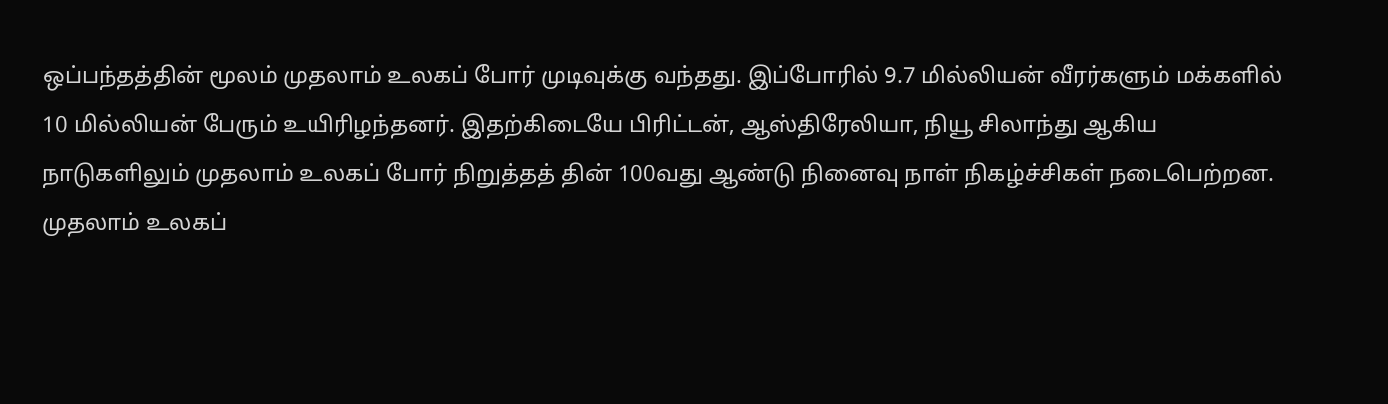ஒப்பந்தத்தின் மூலம் முதலாம் உலகப் போர் முடிவுக்கு வந்தது. இப்போரில் 9.7 மில்லியன் வீரர்களும் மக்களில் 10 மில்லியன் பேரும் உயிரிழந்தனர். இதற்கிடையே பிரிட்டன், ஆஸ்திரேலியா, நியூ சிலாந்து ஆகிய நாடுகளிலும் முதலாம் உலகப் போர் நிறுத்தத் தின் 100வது ஆண்டு நினைவு நாள் நிகழ்ச்சிகள் நடைபெற்றன.
முதலாம் உலகப்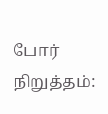போர் நிறுத்தம்: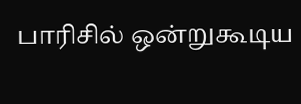பாரிசில் ஒன்றுகூடிய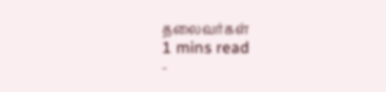தலைவர்கள்
1 mins read
-